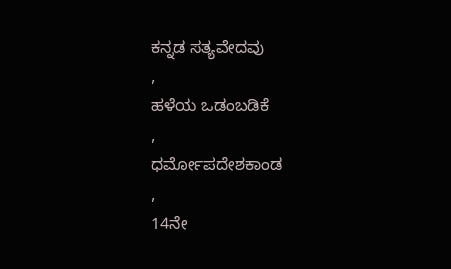ಕನ್ನಡ ಸತ್ಯವೇದವು
,
ಹಳೆಯ ಒಡಂಬಡಿಕೆ
,
ಧರ್ಮೋಪದೇಶಕಾಂಡ
,
14ನೇ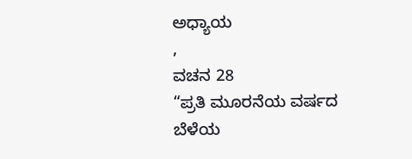ಅಧ್ಯಾಯ
,
ವಚನ 28
“ಪ್ರತಿ ಮೂರನೆಯ ವರ್ಷದ ಬೆಳೆಯ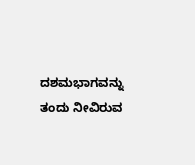ದಶಮಭಾಗವನ್ನು ತಂದು ನೀವಿರುವ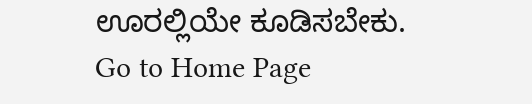ಊರಲ್ಲಿಯೇ ಕೂಡಿಸಬೇಕು.
Go to Home Page